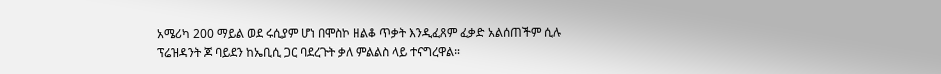አሜሪካ 200 ማይል ወደ ሩሲያም ሆነ በሞስኮ ዘልቆ ጥቃት እንዲፈጸም ፈቃድ አልሰጠችም ሲሉ ፕሬዝዳንት ጆ ባይደን ከኤቢሲ ጋር ባደረጉት ቃለ ምልልስ ላይ ተናግረዋል።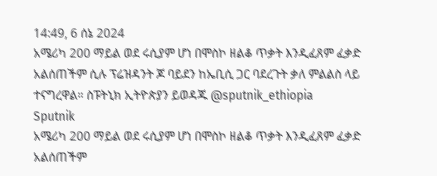14:49, 6 ሰኔ 2024
አሜሪካ 200 ማይል ወደ ሩሲያም ሆነ በሞስኮ ዘልቆ ጥቃት እንዲፈጸም ፈቃድ አልሰጠችም ሲሉ ፕሬዝዳንት ጆ ባይደን ከኤቢሲ ጋር ባደረጉት ቃለ ምልልስ ላይ ተናግረዋል። ስፑትኒክ ኢትዮጵያን ይወዳጁ @sputnik_ethiopia
Sputnik
አሜሪካ 200 ማይል ወደ ሩሲያም ሆነ በሞስኮ ዘልቆ ጥቃት እንዲፈጸም ፈቃድ አልሰጠችም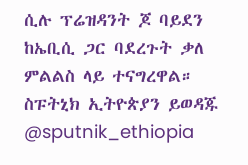ሲሉ ፕሬዝዳንት ጆ ባይደን ከኤቢሲ ጋር ባደረጉት ቃለ ምልልስ ላይ ተናግረዋል። ስፑትኒክ ኢትዮጵያን ይወዳጁ @sputnik_ethiopia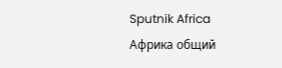Sputnik Africa
Африка общий